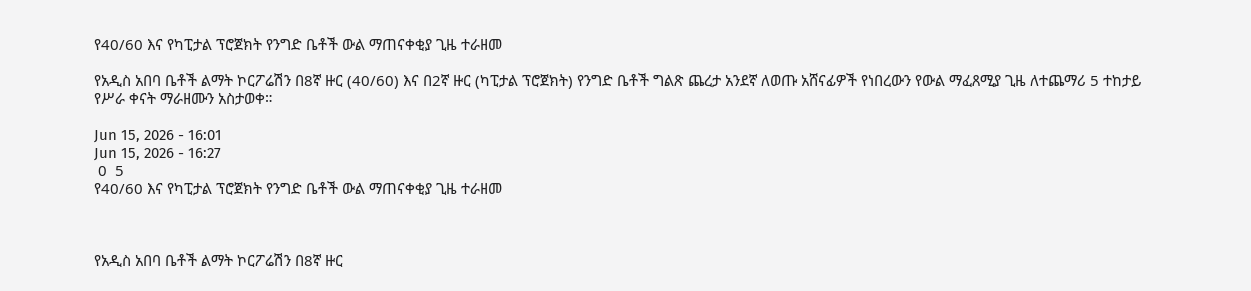የ40/60 እና የካፒታል ፕሮጀክት የንግድ ቤቶች ውል ማጠናቀቂያ ጊዜ ተራዘመ

የአዲስ አበባ ቤቶች ልማት ኮርፖሬሽን በ8ኛ ዙር (40/60) እና በ2ኛ ዙር (ካፒታል ፕሮጀክት) የንግድ ቤቶች ግልጽ ጨረታ አንደኛ ለወጡ አሸናፊዎች የነበረውን የውል ማፈጸሚያ ጊዜ ለተጨማሪ 5 ተከታይ የሥራ ቀናት ማራዘሙን አስታወቀ።

Jun 15, 2026 - 16:01
Jun 15, 2026 - 16:27
 0  5
የ40/60 እና የካፒታል ፕሮጀክት የንግድ ቤቶች ውል ማጠናቀቂያ ጊዜ ተራዘመ



የአዲስ አበባ ቤቶች ልማት ኮርፖሬሽን በ8ኛ ዙር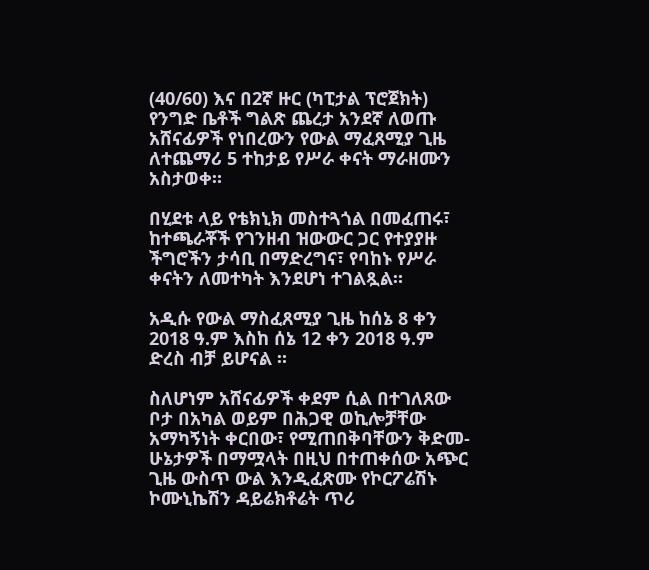(40/60) እና በ2ኛ ዙር (ካፒታል ፕሮጀክት) የንግድ ቤቶች ግልጽ ጨረታ አንደኛ ለወጡ አሸናፊዎች የነበረውን የውል ማፈጸሚያ ጊዜ ለተጨማሪ 5 ተከታይ የሥራ ቀናት ማራዘሙን አስታወቀ።

በሂደቱ ላይ የቴክኒክ መስተጓጎል በመፈጠሩ፣ ከተጫራቾች የገንዘብ ዝውውር ጋር የተያያዙ ችግሮችን ታሳቢ በማድረግና፣ የባከኑ የሥራ ቀናትን ለመተካት እንደሆነ ተገልጿል።

አዲሱ የውል ማስፈጸሚያ ጊዜ ከሰኔ 8 ቀን 2018 ዓ.ም እስከ ሰኔ 12 ቀን 2018 ዓ.ም ድረስ ብቻ ይሆናል ።

ስለሆነም አሸናፊዎች ቀደም ሲል በተገለጸው ቦታ በአካል ወይም በሕጋዊ ወኪሎቻቸው አማካኝነት ቀርበው፣ የሚጠበቅባቸውን ቅድመ-ሁኔታዎች በማሟላት በዚህ በተጠቀሰው አጭር ጊዜ ውስጥ ውል እንዲፈጽሙ የኮርፖሬሽኑ ኮሙኒኬሽን ዳይሬክቶሬት ጥሪ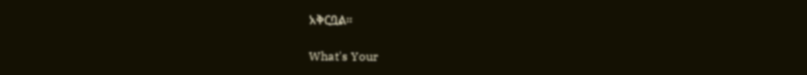አቅርቧል።

What's Your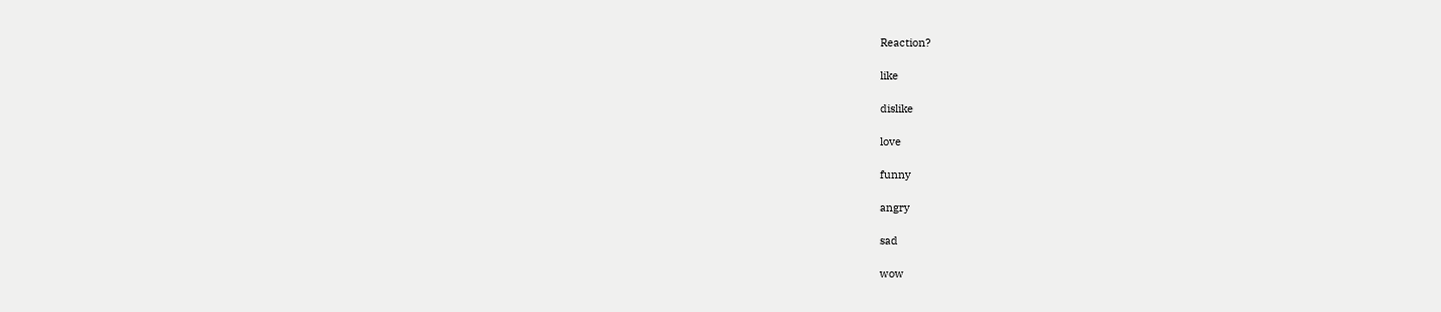Reaction?

like

dislike

love

funny

angry

sad

wow